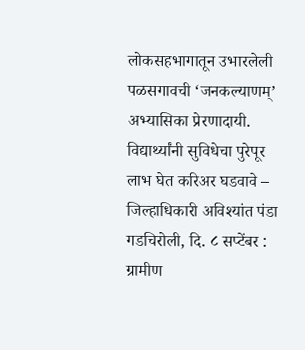लोकसहभागातून उभारलेली पळसगावची ‘जनकल्याणम्’ अभ्यासिका प्रेरणादायी.
विद्यार्थ्यांनी सुविधेचा पुरेपूर लाभ घेत करिअर घडवावे – जिल्हाधिकारी अविश्यांत पंडा
गडचिरोली, दि. ८ सप्टेंबर : ग्रामीण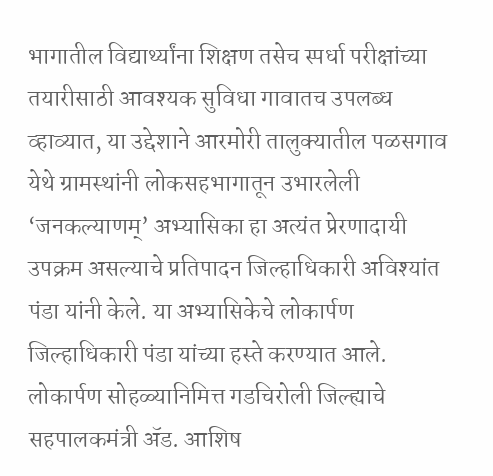भागातील विद्यार्थ्यांना शिक्षण तसेच स्पर्धा परीक्षांच्या तयारीसाठी आवश्यक सुविधा गावातच उपलब्ध व्हाव्यात, या उद्देशाने आरमोरी तालुक्यातील पळसगाव येथे ग्रामस्थांनी लोकसहभागातून उभारलेली ‘जनकल्याणम्’ अभ्यासिका हा अत्यंत प्रेरणादायी उपक्रम असल्याचे प्रतिपादन जिल्हाधिकारी अविश्यांत पंडा यांनी केले. या अभ्यासिकेचे लोकार्पण जिल्हाधिकारी पंडा यांच्या हस्ते करण्यात आले.
लोकार्पण सोहळ्यानिमित्त गडचिरोली जिल्ह्याचे सहपालकमंत्री ॲड. आशिष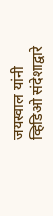जयस्वाल यांनी व्हिडिओ संदेशाद्वारे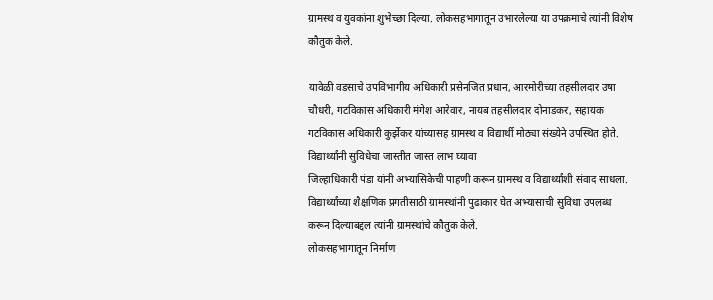ग्रामस्थ व युवकांना शुभेच्छा दिल्या. लोकसहभागातून उभारलेल्या या उपक्रमाचे त्यांनी विशेष कौतुक केले.

यावेळी वडसाचे उपविभागीय अधिकारी प्रसेनजित प्रधान, आरमोरीच्या तहसीलदार उषा चौधरी, गटविकास अधिकारी मंगेश आरेवार, नायब तहसीलदार दोनाडकर, सहायक गटविकास अधिकारी कुर्झेकर यांच्यासह ग्रामस्थ व विद्यार्थी मोठ्या संख्येने उपस्थित होते.
विद्यार्थ्यांनी सुविधेचा जास्तीत जास्त लाभ घ्यावा
जिल्हाधिकारी पंडा यांनी अभ्यासिकेची पाहणी करून ग्रामस्थ व विद्यार्थ्यांशी संवाद साधला. विद्यार्थ्यांच्या शैक्षणिक प्रगतीसाठी ग्रामस्थांनी पुढाकार घेत अभ्यासाची सुविधा उपलब्ध करून दिल्याबद्दल त्यांनी ग्रामस्थांचे कौतुक केले.
लोकसहभागातून निर्माण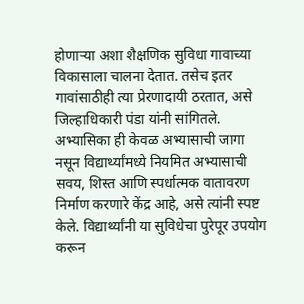होणाऱ्या अशा शैक्षणिक सुविधा गावाच्या विकासाला चालना देतात. तसेच इतर गावांसाठीही त्या प्रेरणादायी ठरतात, असे जिल्हाधिकारी पंडा यांनी सांगितले.
अभ्यासिका ही केवळ अभ्यासाची जागा नसून विद्यार्थ्यांमध्ये नियमित अभ्यासाची सवय, शिस्त आणि स्पर्धात्मक वातावरण निर्माण करणारे केंद्र आहे, असे त्यांनी स्पष्ट केले. विद्यार्थ्यांनी या सुविधेचा पुरेपूर उपयोग करून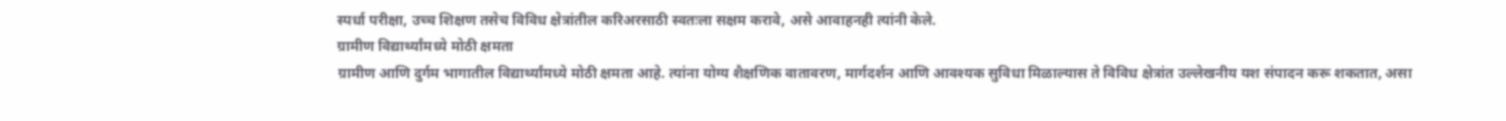स्पर्धा परीक्षा, उच्च शिक्षण तसेच विविध क्षेत्रांतील करिअरसाठी स्वतःला सक्षम करावे, असे आवाहनही त्यांनी केले.
ग्रामीण विद्यार्थ्यांमध्ये मोठी क्षमता
ग्रामीण आणि दुर्गम भागातील विद्यार्थ्यांमध्ये मोठी क्षमता आहे. त्यांना योग्य शैक्षणिक वातावरण, मार्गदर्शन आणि आवश्यक सुविधा मिळाल्यास ते विविध क्षेत्रांत उल्लेखनीय यश संपादन करू शकतात, असा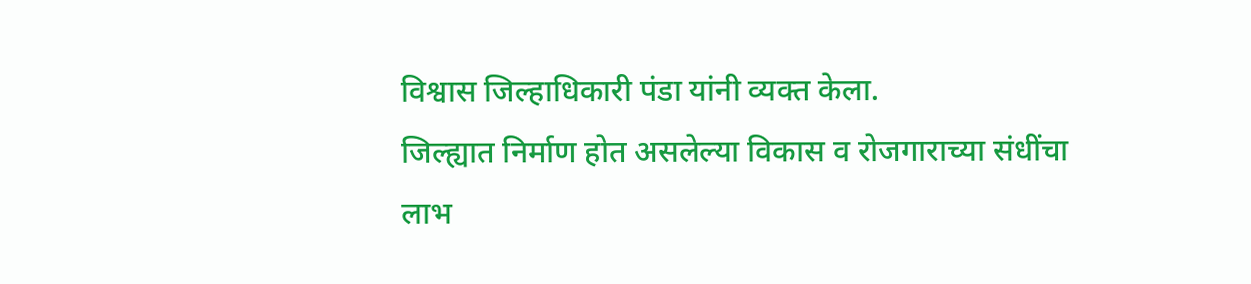विश्वास जिल्हाधिकारी पंडा यांनी व्यक्त केला.
जिल्ह्यात निर्माण होत असलेल्या विकास व रोजगाराच्या संधींचा लाभ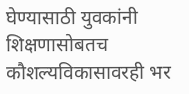घेण्यासाठी युवकांनी शिक्षणासोबतच कौशल्यविकासावरही भर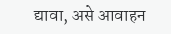द्यावा, असे आवाहन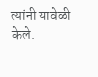त्यांनी यावेळी केले.